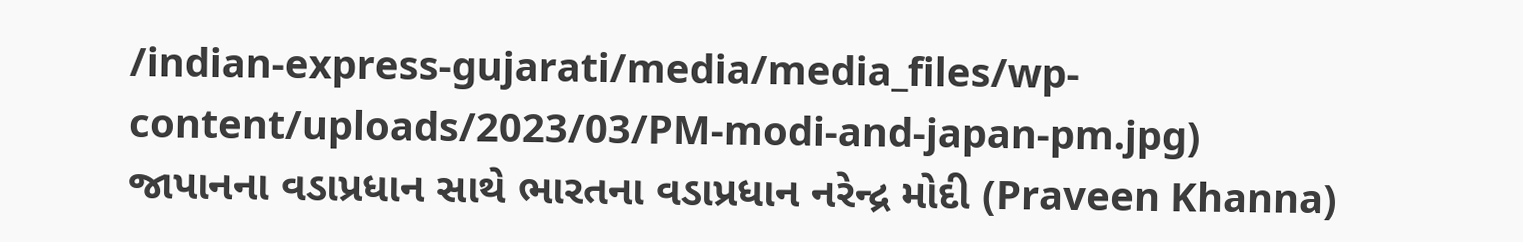/indian-express-gujarati/media/media_files/wp-content/uploads/2023/03/PM-modi-and-japan-pm.jpg)
જાપાનના વડાપ્રધાન સાથે ભારતના વડાપ્રધાન નરેન્દ્ર મોદી (Praveen Khanna)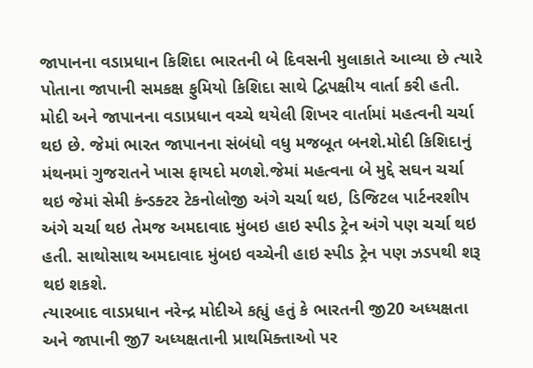જાપાનના વડાપ્રધાન કિશિદા ભારતની બે દિવસની મુલાકાતે આવ્યા છે ત્યારે પોતાના જાપાની સમકક્ષ ફુમિયો કિશિદા સાથે દ્વિપક્ષીય વાર્તા કરી હતી. મોદી અને જાપાનના વડાપ્રધાન વચ્ચે થયેલી શિખર વાર્તામાં મહત્વની ચર્ચા થઇ છે. જેમાં ભારત જાપાનના સંબંધો વધુ મજબૂત બનશે.મોદી કિશિદાનું મંથનમાં ગુજરાતને ખાસ ફાયદો મળશે.જેમાં મહત્વના બે મુદ્દે સઘન ચર્ચા થઇ જેમાં સેમી કંન્ડક્ટર ટેકનોલોજી અંગે ચર્ચા થઇ, ડિજિટલ પાર્ટનરશીપ અંગે ચર્ચા થઇ તેમજ અમદાવાદ મુંબઇ હાઇ સ્પીડ ટ્રેન અંગે પણ ચર્ચા થઇ હતી. સાથોસાથ અમદાવાદ મુંબઇ વચ્ચેની હાઇ સ્પીડ ટ્રેન પણ ઝડપથી શરૂ થઇ શકશે.
ત્યારબાદ વાડપ્રધાન નરેન્દ્ર મોદીએ કહ્યું હતું કે ભારતની જી20 અધ્યક્ષતા અને જાપાની જી7 અધ્યક્ષતાની પ્રાથમિક્તાઓ પર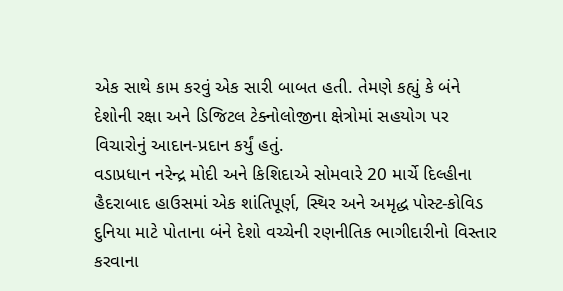એક સાથે કામ કરવું એક સારી બાબત હતી. તેમણે કહ્યું કે બંને દેશોની રક્ષા અને ડિજિટલ ટેક્નોલોજીના ક્ષેત્રોમાં સહયોગ પર વિચારોનું આદાન-પ્રદાન કર્યું હતું.
વડાપ્રધાન નરેન્દ્ર મોદી અને કિશિદાએ સોમવારે 20 માર્ચે દિલ્હીના હૈદરાબાદ હાઉસમાં એક શાંતિપૂર્ણ, સ્થિર અને અમૃદ્ધ પોસ્ટ-કોવિડ દુનિયા માટે પોતાના બંને દેશો વચ્ચેની રણનીતિક ભાગીદારીનો વિસ્તાર કરવાના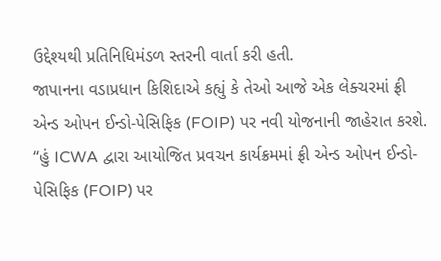ઉદ્દેશ્યથી પ્રતિનિધિમંડળ સ્તરની વાર્તા કરી હતી.
જાપાનના વડાપ્રધાન કિશિદાએ કહ્યું કે તેઓ આજે એક લેક્ચરમાં ફ્રી એન્ડ ઓપન ઈન્ડો-પેસિફિક (FOIP) પર નવી યોજનાની જાહેરાત કરશે. “હું ICWA દ્વારા આયોજિત પ્રવચન કાર્યક્રમમાં ફ્રી એન્ડ ઓપન ઈન્ડો-પેસિફિક (FOIP) પર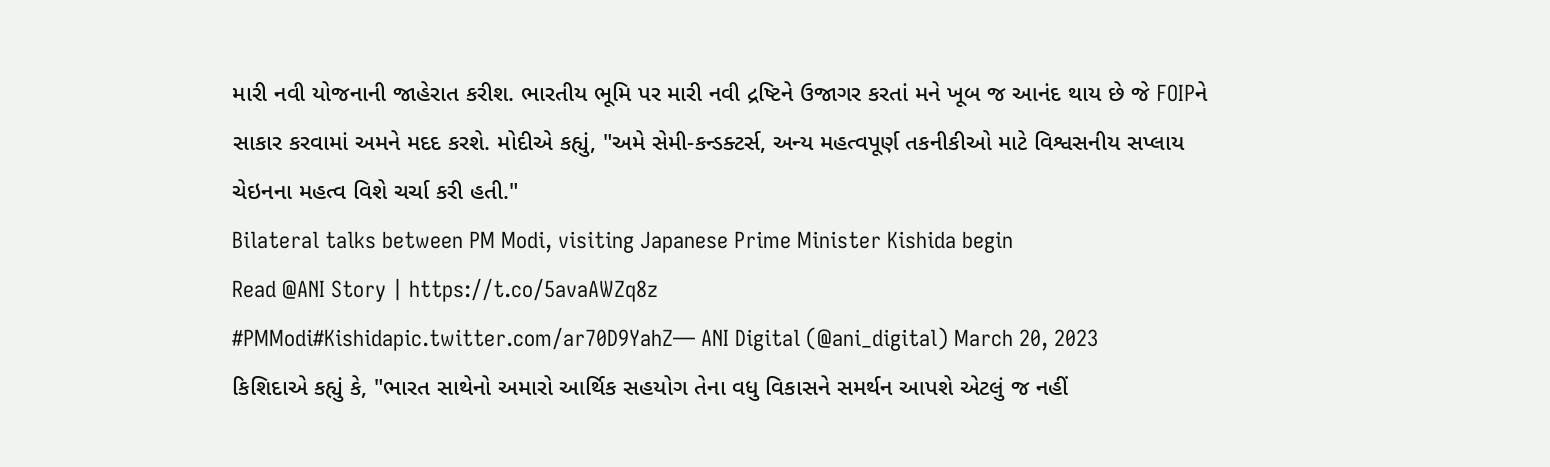મારી નવી યોજનાની જાહેરાત કરીશ. ભારતીય ભૂમિ પર મારી નવી દ્રષ્ટિને ઉજાગર કરતાં મને ખૂબ જ આનંદ થાય છે જે FOIPને સાકાર કરવામાં અમને મદદ કરશે. મોદીએ કહ્યું, "અમે સેમી-કન્ડક્ટર્સ, અન્ય મહત્વપૂર્ણ તકનીકીઓ માટે વિશ્વસનીય સપ્લાય ચેઇનના મહત્વ વિશે ચર્ચા કરી હતી."
Bilateral talks between PM Modi, visiting Japanese Prime Minister Kishida begin
Read @ANI Story | https://t.co/5avaAWZq8z
#PMModi#Kishidapic.twitter.com/ar70D9YahZ— ANI Digital (@ani_digital) March 20, 2023
કિશિદાએ કહ્યું કે, "ભારત સાથેનો અમારો આર્થિક સહયોગ તેના વધુ વિકાસને સમર્થન આપશે એટલું જ નહીં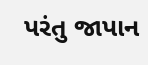પરંતુ જાપાન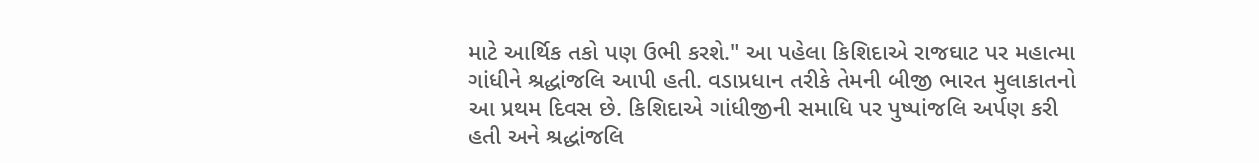માટે આર્થિક તકો પણ ઉભી કરશે." આ પહેલા કિશિદાએ રાજઘાટ પર મહાત્મા ગાંધીને શ્રદ્ધાંજલિ આપી હતી. વડાપ્રધાન તરીકે તેમની બીજી ભારત મુલાકાતનો આ પ્રથમ દિવસ છે. કિશિદાએ ગાંધીજીની સમાધિ પર પુષ્પાંજલિ અર્પણ કરી હતી અને શ્રદ્ધાંજલિ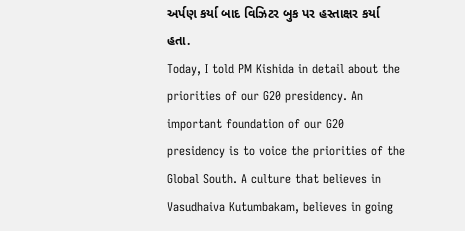અર્પણ કર્યા બાદ વિઝિટર બુક પર હસ્તાક્ષર કર્યા હતા.
Today, I told PM Kishida in detail about the priorities of our G20 presidency. An important foundation of our G20 presidency is to voice the priorities of the Global South. A culture that believes in Vasudhaiva Kutumbakam, believes in going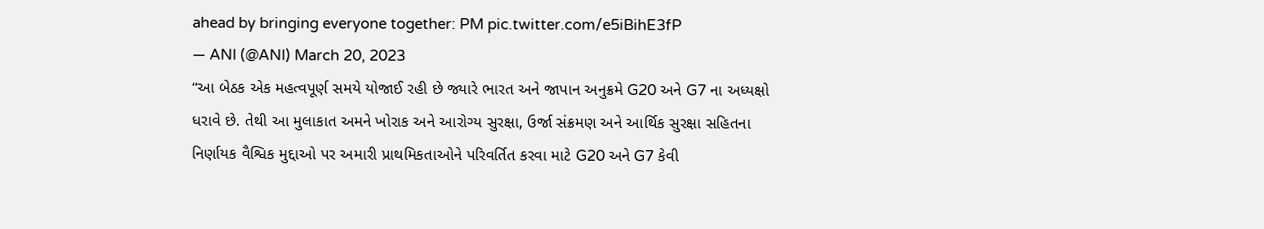ahead by bringing everyone together: PM pic.twitter.com/e5iBihE3fP
— ANI (@ANI) March 20, 2023
“આ બેઠક એક મહત્વપૂર્ણ સમયે યોજાઈ રહી છે જ્યારે ભારત અને જાપાન અનુક્રમે G20 અને G7 ના અધ્યક્ષો ધરાવે છે. તેથી આ મુલાકાત અમને ખોરાક અને આરોગ્ય સુરક્ષા, ઉર્જા સંક્રમણ અને આર્થિક સુરક્ષા સહિતના નિર્ણાયક વૈશ્વિક મુદ્દાઓ પર અમારી પ્રાથમિકતાઓને પરિવર્તિત કરવા માટે G20 અને G7 કેવી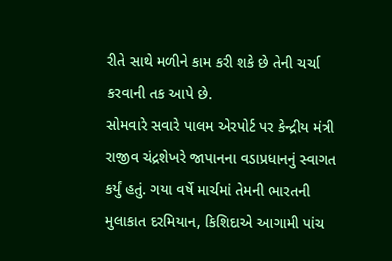રીતે સાથે મળીને કામ કરી શકે છે તેની ચર્ચા કરવાની તક આપે છે.
સોમવારે સવારે પાલમ એરપોર્ટ પર કેન્દ્રીય મંત્રી રાજીવ ચંદ્રશેખરે જાપાનના વડાપ્રધાનનું સ્વાગત કર્યું હતું. ગયા વર્ષે માર્ચમાં તેમની ભારતની મુલાકાત દરમિયાન, કિશિદાએ આગામી પાંચ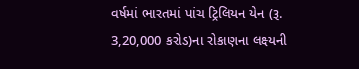વર્ષમાં ભારતમાં પાંચ ટ્રિલિયન યેન (રૂ. 3,20,000 કરોડ)ના રોકાણના લક્ષ્યની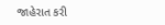જાહેરાત કરી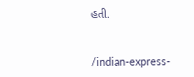હતી.


/indian-express-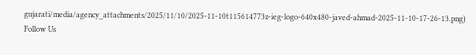gujarati/media/agency_attachments/2025/11/10/2025-11-10t115614773z-ieg-logo-640x480-javed-ahmad-2025-11-10-17-26-13.png)
Follow Us